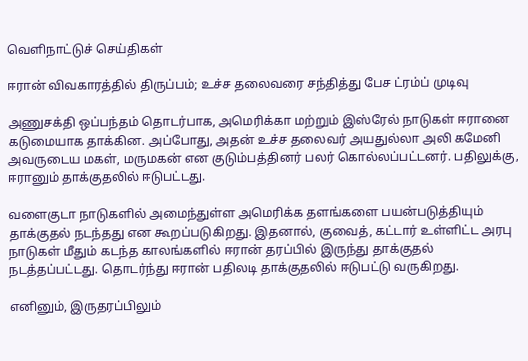வெளிநாட்டுச் செய்திகள்

ஈரான் விவகாரத்தில் திருப்பம்; உச்ச தலைவரை சந்தித்து பேச ட்ரம்ப் முடிவு

அணுசக்தி ஒப்பந்தம் தொடர்பாக, அமெரிக்கா மற்றும் இஸ்ரேல் நாடுகள் ஈரானை கடுமையாக தாக்கின. அப்போது, அதன் உச்ச தலைவர் அயதுல்லா அலி கமேனி அவருடைய மகள், மருமகன் என குடும்பத்தினர் பலர் கொல்லப்பட்டனர். பதிலுக்கு, ஈரானும் தாக்குதலில் ஈடுபட்டது.

வளைகுடா நாடுகளில் அமைந்துள்ள அமெரிக்க தளங்களை பயன்படுத்தியும் தாக்குதல் நடந்தது என கூறப்படுகிறது. இதனால், குவைத், கட்டார் உள்ளிட்ட அரபு நாடுகள் மீதும் கடந்த காலங்களில் ஈரான் தரப்பில் இருந்து தாக்குதல் நடத்தப்பட்டது. தொடர்ந்து ஈரான் பதிலடி தாக்குதலில் ஈடுபட்டு வருகிறது.

எனினும், இருதரப்பிலும்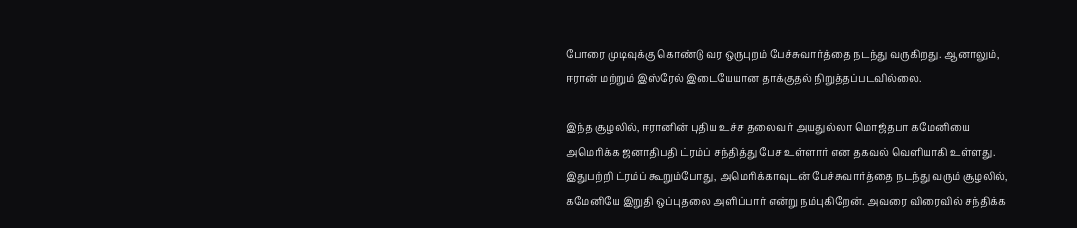போரை முடிவுக்கு கொண்டு வர ஒருபுறம் பேச்சுவார்த்தை நடந்து வருகிறது. ஆனாலும், ஈரான் மற்றும் இஸ்ரேல் இடையேயான தாக்குதல் நிறுத்தப்படவில்லை.

இந்த சூழலில், ஈரானின் புதிய உச்ச தலைவர் அயதுல்லா மொஜ்தபா கமேனியை அமெரிக்க ஜனாதிபதி ட்ரம்ப் சந்தித்து பேச உள்ளார் என தகவல் வெளியாகி உள்ளது. இதுபற்றி ட்ரம்ப் கூறும்போது, அமெரிக்காவுடன் பேச்சுவார்த்தை நடந்து வரும் சூழலில், கமேனியே இறுதி ஒப்புதலை அளிப்பார் என்று நம்புகிறேன். அவரை விரைவில் சந்திக்க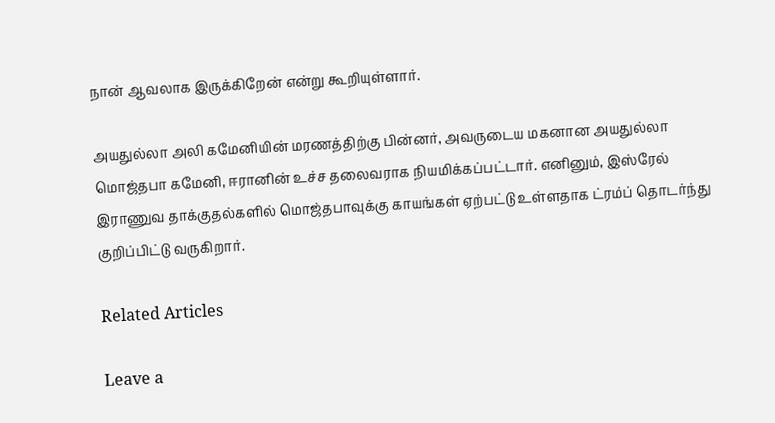நான் ஆவலாக இருக்கிறேன் என்று கூறியுள்ளார்.

அயதுல்லா அலி கமேனியின் மரணத்திற்கு பின்னர், அவருடைய மகனான அயதுல்லா மொஜ்தபா கமேனி, ஈரானின் உச்ச தலைவராக நியமிக்கப்பட்டார். எனினும், இஸ்ரேல் இராணுவ தாக்குதல்களில் மொஜ்தபாவுக்கு காயங்கள் ஏற்பட்டு உள்ளதாக ட்ரம்ப் தொடர்ந்து குறிப்பிட்டு வருகிறார்.

Related Articles

Leave a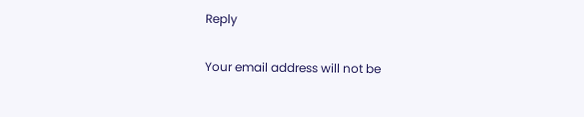Reply

Your email address will not be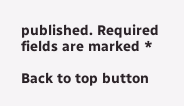published. Required fields are marked *

Back to top button